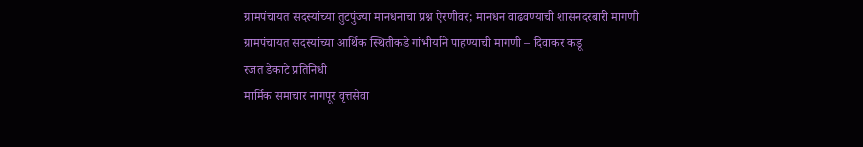ग्रामपंचायत सदस्यांच्या तुटपुंज्या मानधनाचा प्रश्न ऐरणीवर; मानधन वाढवण्याची शासनदरबारी मागणी
ग्रामपंचायत सदस्यांच्या आर्थिक स्थितीकडे गांभीर्याने पाहण्याची मागणी – दिवाकर कडू
रजत डेकाटे प्रतिनिधी
मार्मिक समाचार नागपूर वृत्तसेवा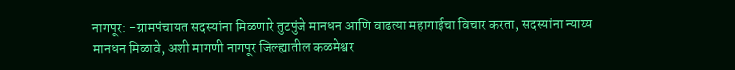नागपूर: -ग्रामपंचायत सदस्यांना मिळणारे तुटपुंजे मानधन आणि वाढत्या महागाईचा विचार करता, सदस्यांना न्याय्य मानधन मिळावे, अशी मागणी नागपूर जिल्ह्यातील कळमेश्वर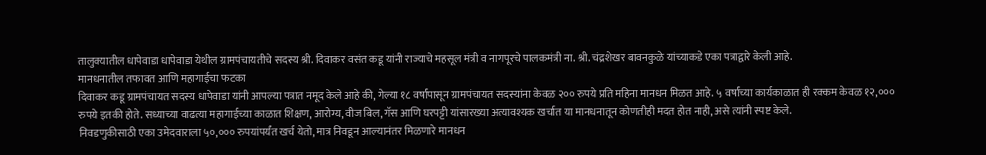तालुक्यातील धापेवाडा धापेवाडा येथील ग्रामपंचायतीचे सदस्य श्री. दिवाकर वसंत कडू यांनी राज्याचे महसूल मंत्री व नागपूरचे पालकमंत्री ना. श्री. चंद्रशेखर बावनकुळे यांच्याकडे एका पत्राद्वारे केली आहे.
मानधनातील तफावत आणि महागाईचा फटका
दिवाकर कडू ग्रामपंचायत सदस्य धापेवाडा यांनी आपल्या पत्रात नमूद केले आहे की, गेल्या १८ वर्षांपासून ग्रामपंचायत सदस्यांना केवळ २०० रुपये प्रति महिना मानधन मिळत आहे. ५ वर्षांच्या कार्यकाळात ही रक्कम केवळ १२,००० रुपये इतकी होते. सध्याच्या वाढत्या महागाईच्या काळात शिक्षण, आरोग्य, वीज बिल, गॅस आणि घरपट्टी यांसारख्या अत्यावश्यक खर्चात या मानधनातून कोणतीही मदत होत नाही, असे त्यांनी स्पष्ट केले.
निवडणुकीसाठी एका उमेदवाराला ५०,००० रुपयांपर्यंत खर्च येतो, मात्र निवडून आल्यानंतर मिळणारे मानधन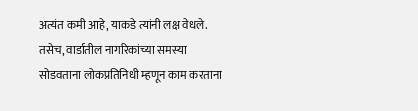अत्यंत कमी आहे, याकडे त्यांनी लक्ष वेधले. तसेच, वार्डातील नागरिकांच्या समस्या सोडवताना लोकप्रतिनिधी म्हणून काम करताना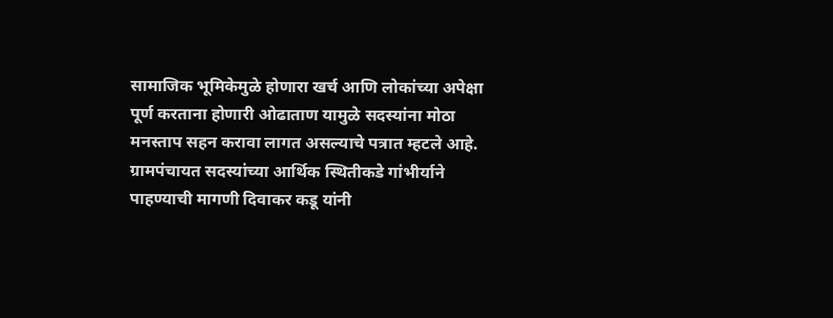सामाजिक भूमिकेमुळे होणारा खर्च आणि लोकांच्या अपेक्षा पूर्ण करताना होणारी ओढाताण यामुळे सदस्यांना मोठा मनस्ताप सहन करावा लागत असल्याचे पत्रात म्हटले आहे.
ग्रामपंचायत सदस्यांच्या आर्थिक स्थितीकडे गांभीर्याने पाहण्याची मागणी दिवाकर कडू यांनी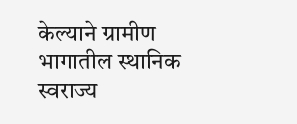केल्याने ग्रामीण भागातील स्थानिक स्वराज्य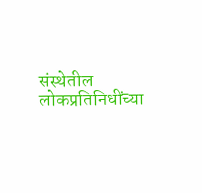संस्थेतील लोकप्रतिनिधींच्या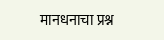मानधनाचा प्रश्न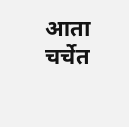आता चर्चेत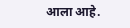आला आहे.